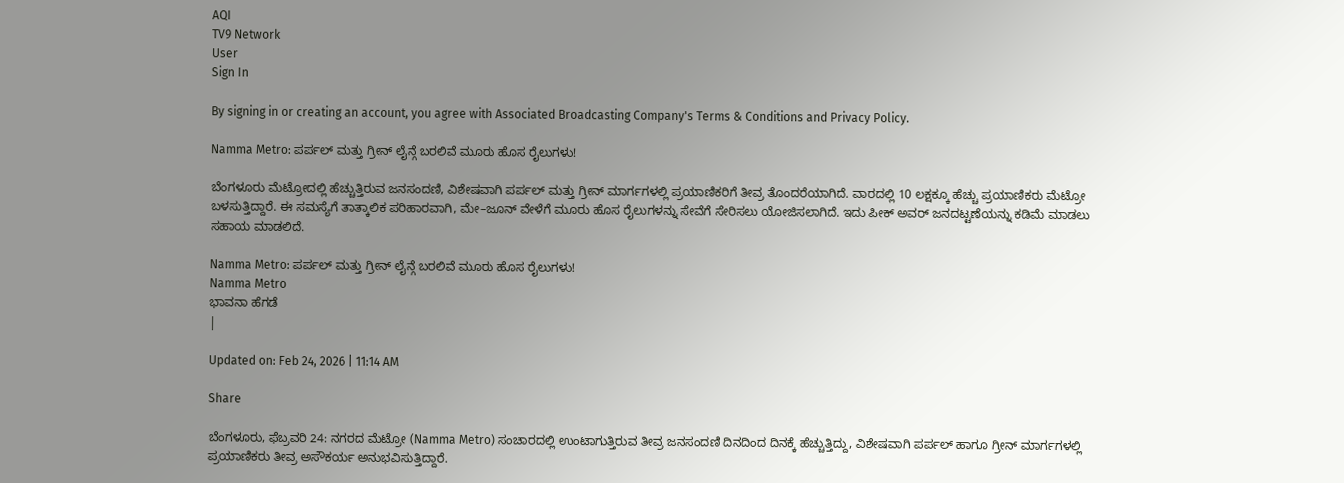AQI
TV9 Network
User
Sign In

By signing in or creating an account, you agree with Associated Broadcasting Company's Terms & Conditions and Privacy Policy.

Namma Metro: ಪರ್ಪಲ್ ಮತ್ತು ಗ್ರೀನ್ ಲೈನ್ಗೆ ಬರಲಿವೆ ಮೂರು ಹೊಸ ರೈಲುಗಳು!

ಬೆಂಗಳೂರು ಮೆಟ್ರೋದಲ್ಲಿ ಹೆಚ್ಚುತ್ತಿರುವ ಜನಸಂದಣಿ, ವಿಶೇಷವಾಗಿ ಪರ್ಪಲ್ ಮತ್ತು ಗ್ರೀನ್ ಮಾರ್ಗಗಳಲ್ಲಿ ಪ್ರಯಾಣಿಕರಿಗೆ ತೀವ್ರ ತೊಂದರೆಯಾಗಿದೆ. ವಾರದಲ್ಲಿ 10 ಲಕ್ಷಕ್ಕೂ ಹೆಚ್ಚು ಪ್ರಯಾಣಿಕರು ಮೆಟ್ರೋ ಬಳಸುತ್ತಿದ್ದಾರೆ. ಈ ಸಮಸ್ಯೆಗೆ ತಾತ್ಕಾಲಿಕ ಪರಿಹಾರವಾಗಿ, ಮೇ–ಜೂನ್ ವೇಳೆಗೆ ಮೂರು ಹೊಸ ರೈಲುಗಳನ್ನು ಸೇವೆಗೆ ಸೇರಿಸಲು ಯೋಜಿಸಲಾಗಿದೆ. ಇದು ಪೀಕ್ ಅವರ್ ಜನದಟ್ಟಣೆಯನ್ನು ಕಡಿಮೆ ಮಾಡಲು ಸಹಾಯ ಮಾಡಲಿದೆ.

Namma Metro: ಪರ್ಪಲ್ ಮತ್ತು ಗ್ರೀನ್ ಲೈನ್ಗೆ ಬರಲಿವೆ ಮೂರು ಹೊಸ ರೈಲುಗಳು!
Namma Metro
ಭಾವನಾ ಹೆಗಡೆ
|

Updated on: Feb 24, 2026 | 11:14 AM

Share

ಬೆಂಗಳೂರು, ಫೆಬ್ರವರಿ 24: ನಗರದ ಮೆಟ್ರೋ (Namma Metro) ಸಂಚಾರದಲ್ಲಿ ಉಂಟಾಗುತ್ತಿರುವ ತೀವ್ರ ಜನಸಂದಣಿ ದಿನದಿಂದ ದಿನಕ್ಕೆ ಹೆಚ್ಚುತ್ತಿದ್ದು, ವಿಶೇಷವಾಗಿ ಪರ್ಪಲ್ ಹಾಗೂ ಗ್ರೀನ್ ಮಾರ್ಗಗಳಲ್ಲಿ ಪ್ರಯಾಣಿಕರು ತೀವ್ರ ಅಸೌಕರ್ಯ ಅನುಭವಿಸುತ್ತಿದ್ದಾರೆ.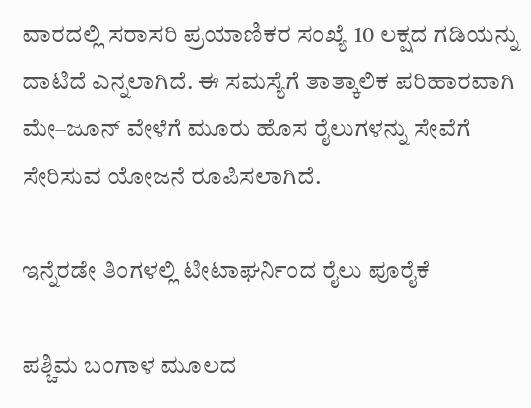ವಾರದಲ್ಲಿ ಸರಾಸರಿ ಪ್ರಯಾಣಿಕರ ಸಂಖ್ಯೆ 10 ಲಕ್ಷದ ಗಡಿಯನ್ನು ದಾಟಿದೆ ಎನ್ನಲಾಗಿದೆ. ಈ ಸಮಸ್ಯೆಗೆ ತಾತ್ಕಾಲಿಕ ಪರಿಹಾರವಾಗಿ ಮೇ–ಜೂನ್ ವೇಳೆಗೆ ಮೂರು ಹೊಸ ರೈಲುಗಳನ್ನು ಸೇವೆಗೆ ಸೇರಿಸುವ ಯೋಜನೆ ರೂಪಿಸಲಾಗಿದೆ.

ಇನ್ನೆರಡೇ ತಿಂಗಳಲ್ಲಿ ಟೀಟಾಘರ್ನಿಂದ ರೈಲು ಪೂರೈಕೆ

ಪಶ್ಚಿಮ ಬಂಗಾಳ ಮೂಲದ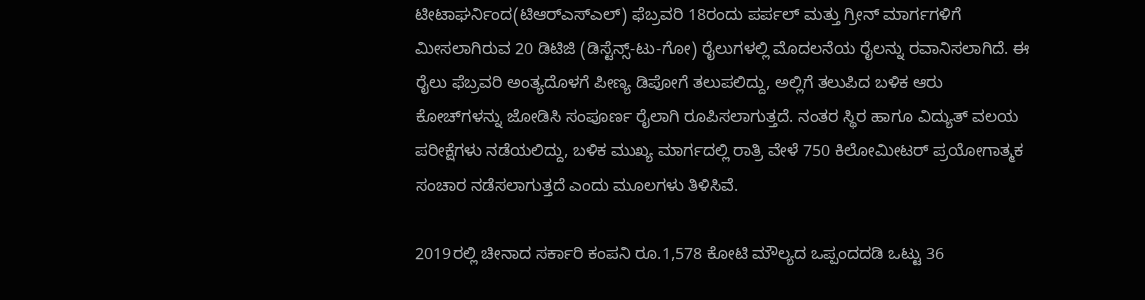ಟೀಟಾಘರ್ನಿಂದ(ಟಿಆರ್‌ಎಸ್‌ಎಲ್) ಫೆಬ್ರವರಿ 18ರಂದು ಪರ್ಪಲ್ ಮತ್ತು ಗ್ರೀನ್ ಮಾರ್ಗಗಳಿಗೆ ಮೀಸಲಾಗಿರುವ 20 ಡಿಟಿಜಿ (ಡಿಸ್ಟೆನ್ಸ್-ಟು-ಗೋ) ರೈಲುಗಳಲ್ಲಿ ಮೊದಲನೆಯ ರೈಲನ್ನು ರವಾನಿಸಲಾಗಿದೆ. ಈ ರೈಲು ಫೆಬ್ರವರಿ ಅಂತ್ಯದೊಳಗೆ ಪೀಣ್ಯ ಡಿಪೋಗೆ ತಲುಪಲಿದ್ದು, ಅಲ್ಲಿಗೆ ತಲುಪಿದ ಬಳಿಕ ಆರು ಕೋಚ್‌ಗಳನ್ನು ಜೋಡಿಸಿ ಸಂಪೂರ್ಣ ರೈಲಾಗಿ ರೂಪಿಸಲಾಗುತ್ತದೆ. ನಂತರ ಸ್ಥಿರ ಹಾಗೂ ವಿದ್ಯುತ್ ವಲಯ ಪರೀಕ್ಷೆಗಳು ನಡೆಯಲಿದ್ದು, ಬಳಿಕ ಮುಖ್ಯ ಮಾರ್ಗದಲ್ಲಿ ರಾತ್ರಿ ವೇಳೆ 750 ಕಿಲೋಮೀಟರ್ ಪ್ರಯೋಗಾತ್ಮಕ ಸಂಚಾರ ನಡೆಸಲಾಗುತ್ತದೆ ಎಂದು ಮೂಲಗಳು ತಿಳಿಸಿವೆ.

2019ರಲ್ಲಿ ಚೀನಾದ ಸರ್ಕಾರಿ ಕಂಪನಿ ರೂ.1,578 ಕೋಟಿ ಮೌಲ್ಯದ ಒಪ್ಪಂದದಡಿ ಒಟ್ಟು 36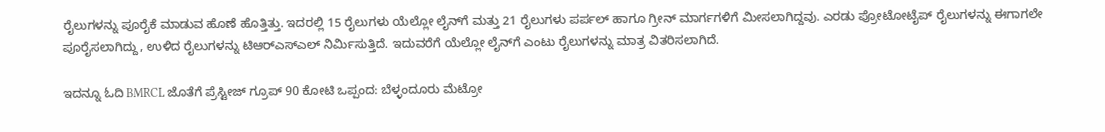ರೈಲುಗಳನ್ನು ಪೂರೈಕೆ ಮಾಡುವ ಹೊಣೆ ಹೊತ್ತಿತ್ತು. ಇದರಲ್ಲಿ 15 ರೈಲುಗಳು ಯೆಲ್ಲೋ ಲೈನ್‌ಗೆ ಮತ್ತು 21 ರೈಲುಗಳು ಪರ್ಪಲ್ ಹಾಗೂ ಗ್ರೀನ್ ಮಾರ್ಗಗಳಿಗೆ ಮೀಸಲಾಗಿದ್ದವು. ಎರಡು ಪ್ರೋಟೋಟೈಪ್ ರೈಲುಗಳನ್ನು ಈಗಾಗಲೇ ಪೂರೈಸಲಾಗಿದ್ದು, ಉಳಿದ ರೈಲುಗಳನ್ನು ಟಿಆರ್‌ಎಸ್‌ಎಲ್ ನಿರ್ಮಿಸುತ್ತಿದೆ. ಇದುವರೆಗೆ ಯೆಲ್ಲೋ ಲೈನ್‌ಗೆ ಎಂಟು ರೈಲುಗಳನ್ನು ಮಾತ್ರ ವಿತರಿಸಲಾಗಿದೆ.

ಇದನ್ನೂ ಓದಿ BMRCL ಜೊತೆಗೆ ಪ್ರೆಸ್ಟೀಜ್ ಗ್ರೂಪ್ 90 ಕೋಟಿ ಒಪ್ಪಂದ: ಬೆಳ್ಳಂದೂರು ಮೆಟ್ರೋ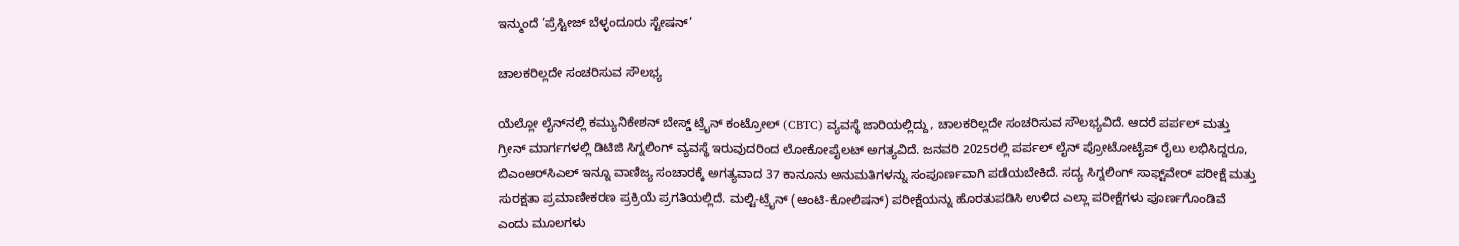ಇನ್ಮುಂದೆ ‘ಪ್ರೆಸ್ಟೀಜ್ ಬೆಳ್ಳಂದೂರು ಸ್ಟೇಷನ್’

ಚಾಲಕರಿಲ್ಲದೇ ಸಂಚರಿಸುವ ಸೌಲಭ್ಯ

ಯೆಲ್ಲೋ ಲೈನ್‌ನಲ್ಲಿ ಕಮ್ಯುನಿಕೇಶನ್ ಬೇಸ್ಡ್ ಟ್ರೈನ್ ಕಂಟ್ರೋಲ್ (CBTC) ವ್ಯವಸ್ಥೆ ಜಾರಿಯಲ್ಲಿದ್ದು, ಚಾಲಕರಿಲ್ಲದೇ ಸಂಚರಿಸುವ ಸೌಲಭ್ಯವಿದೆ. ಆದರೆ ಪರ್ಪಲ್ ಮತ್ತು ಗ್ರೀನ್ ಮಾರ್ಗಗಳಲ್ಲಿ ಡಿಟಿಜಿ ಸಿಗ್ನಲಿಂಗ್ ವ್ಯವಸ್ಥೆ ಇರುವುದರಿಂದ ಲೋಕೋಪೈಲಟ್ ಅಗತ್ಯವಿದೆ. ಜನವರಿ 2025ರಲ್ಲಿ ಪರ್ಪಲ್ ಲೈನ್ ಪ್ರೋಟೋಟೈಪ್ ರೈಲು ಲಭಿಸಿದ್ದರೂ, ಬಿಎಂಆರ್‌ಸಿಎಲ್ ಇನ್ನೂ ವಾಣಿಜ್ಯ ಸಂಚಾರಕ್ಕೆ ಅಗತ್ಯವಾದ 37 ಕಾನೂನು ಅನುಮತಿಗಳನ್ನು ಸಂಪೂರ್ಣವಾಗಿ ಪಡೆಯಬೇಕಿದೆ. ಸದ್ಯ ಸಿಗ್ನಲಿಂಗ್ ಸಾಫ್ಟ್‌ವೇರ್ ಪರೀಕ್ಷೆ ಮತ್ತು ಸುರಕ್ಷತಾ ಪ್ರಮಾಣೀಕರಣ ಪ್ರಕ್ರಿಯೆ ಪ್ರಗತಿಯಲ್ಲಿದೆ. ಮಲ್ಟಿ-ಟ್ರೈನ್ (ಆಂಟಿ-ಕೋಲಿಷನ್) ಪರೀಕ್ಷೆಯನ್ನು ಹೊರತುಪಡಿಸಿ ಉಳಿದ ಎಲ್ಲಾ ಪರೀಕ್ಷೆಗಳು ಪೂರ್ಣಗೊಂಡಿವೆ ಎಂದು ಮೂಲಗಳು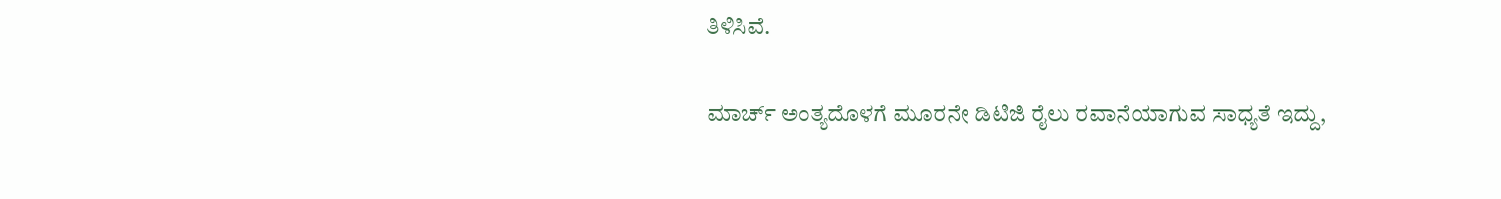ತಿಳಿಸಿವೆ.

ಮಾರ್ಚ್ ಅಂತ್ಯದೊಳಗೆ ಮೂರನೇ ಡಿಟಿಜಿ ರೈಲು ರವಾನೆಯಾಗುವ ಸಾಧ್ಯತೆ ಇದ್ದು,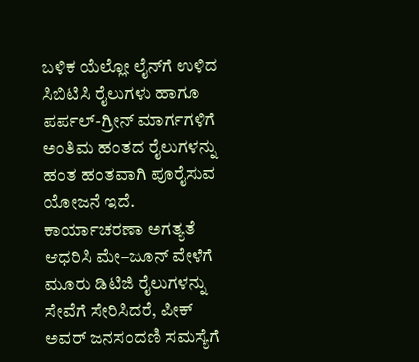ಬಳಿಕ ಯೆಲ್ಲೋ ಲೈನ್‌ಗೆ ಉಳಿದ ಸಿಬಿಟಿಸಿ ರೈಲುಗಳು ಹಾಗೂ ಪರ್ಪಲ್-ಗ್ರೀನ್ ಮಾರ್ಗಗಳಿಗೆ ಅಂತಿಮ ಹಂತದ ರೈಲುಗಳನ್ನು ಹಂತ ಹಂತವಾಗಿ ಪೂರೈಸುವ ಯೋಜನೆ ಇದೆ. ಕಾರ್ಯಾಚರಣಾ ಅಗತ್ಯತೆ ಆಧರಿಸಿ ಮೇ–ಜೂನ್ ವೇಳೆಗೆ ಮೂರು ಡಿಟಿಜಿ ರೈಲುಗಳನ್ನು ಸೇವೆಗೆ ಸೇರಿಸಿದರೆ, ಪೀಕ್ ಅವರ್ ಜನಸಂದಣಿ ಸಮಸ್ಯೆಗೆ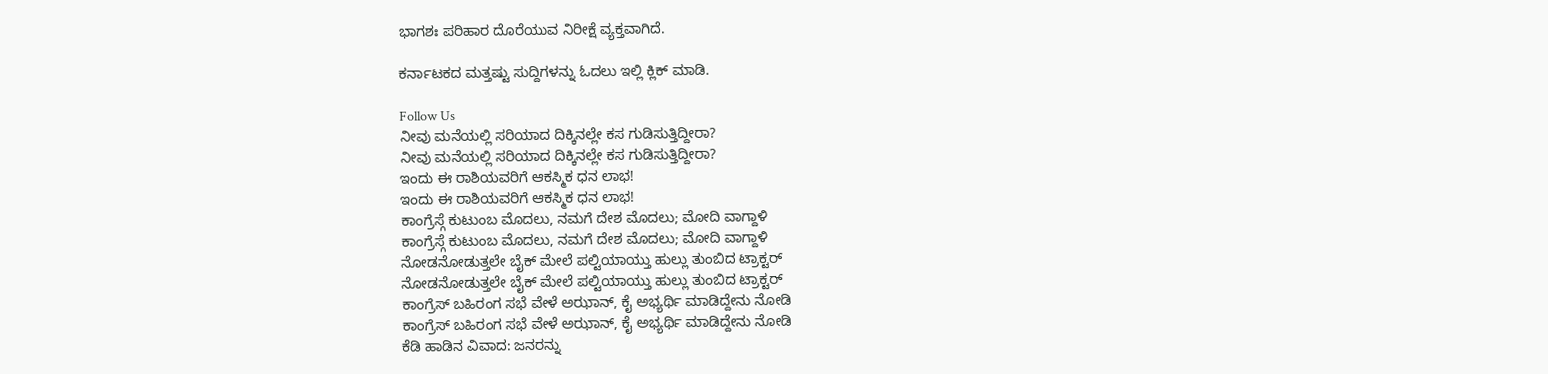ಭಾಗಶಃ ಪರಿಹಾರ ದೊರೆಯುವ ನಿರೀಕ್ಷೆ ವ್ಯಕ್ತವಾಗಿದೆ.

ಕರ್ನಾಟಕದ ಮತ್ತಷ್ಟು ಸುದ್ದಿಗಳನ್ನು ಓದಲು ಇಲ್ಲಿ ಕ್ಲಿಕ್ ಮಾಡಿ.

Follow Us
ನೀವು ಮನೆಯಲ್ಲಿ ಸರಿಯಾದ ದಿಕ್ಕಿನಲ್ಲೇ ಕಸ ಗುಡಿಸುತ್ತಿದ್ದೀರಾ?
ನೀವು ಮನೆಯಲ್ಲಿ ಸರಿಯಾದ ದಿಕ್ಕಿನಲ್ಲೇ ಕಸ ಗುಡಿಸುತ್ತಿದ್ದೀರಾ?
ಇಂದು ಈ ರಾಶಿಯವರಿಗೆ ಆಕಸ್ಮಿಕ ಧನ ಲಾಭ!
ಇಂದು ಈ ರಾಶಿಯವರಿಗೆ ಆಕಸ್ಮಿಕ ಧನ ಲಾಭ!
ಕಾಂಗ್ರೆಸ್ಗೆ ಕುಟುಂಬ ಮೊದಲು, ನಮಗೆ ದೇಶ ಮೊದಲು; ಮೋದಿ ವಾಗ್ದಾಳಿ
ಕಾಂಗ್ರೆಸ್ಗೆ ಕುಟುಂಬ ಮೊದಲು, ನಮಗೆ ದೇಶ ಮೊದಲು; ಮೋದಿ ವಾಗ್ದಾಳಿ
ನೋಡನೋಡುತ್ತಲೇ ಬೈಕ್ ಮೇಲೆ ಪಲ್ಟಿಯಾಯ್ತು ಹುಲ್ಲು ತುಂಬಿದ ಟ್ರಾಕ್ಟರ್
ನೋಡನೋಡುತ್ತಲೇ ಬೈಕ್ ಮೇಲೆ ಪಲ್ಟಿಯಾಯ್ತು ಹುಲ್ಲು ತುಂಬಿದ ಟ್ರಾಕ್ಟರ್
ಕಾಂಗ್ರೆಸ್ ಬಹಿರಂಗ ಸಭೆ ವೇಳೆ ಅಝಾನ್, ಕೈ ಅಭ್ಯರ್ಥಿ ಮಾಡಿದ್ದೇನು ನೋಡಿ
ಕಾಂಗ್ರೆಸ್ ಬಹಿರಂಗ ಸಭೆ ವೇಳೆ ಅಝಾನ್, ಕೈ ಅಭ್ಯರ್ಥಿ ಮಾಡಿದ್ದೇನು ನೋಡಿ
ಕೆಡಿ ಹಾಡಿನ ವಿವಾದ: ಜನರನ್ನು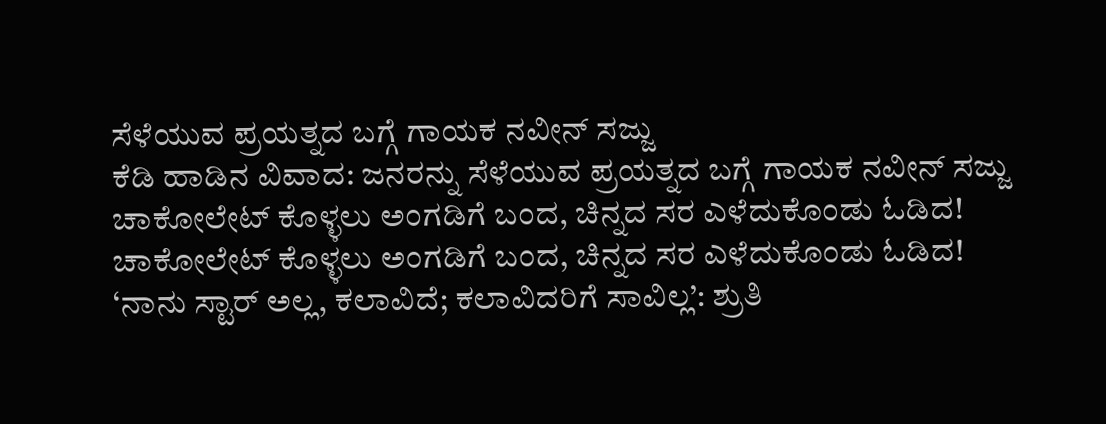ಸೆಳೆಯುವ ಪ್ರಯತ್ನದ ಬಗ್ಗೆ ಗಾಯಕ ನವೀನ್ ಸಜ್ಜು
ಕೆಡಿ ಹಾಡಿನ ವಿವಾದ: ಜನರನ್ನು ಸೆಳೆಯುವ ಪ್ರಯತ್ನದ ಬಗ್ಗೆ ಗಾಯಕ ನವೀನ್ ಸಜ್ಜು
ಚಾಕೋಲೇಟ್ ಕೊಳ್ಳಲು ಅಂಗಡಿಗೆ ಬಂದ, ಚಿನ್ನದ ಸರ ಎಳೆದುಕೊಂಡು ಓಡಿದ!
ಚಾಕೋಲೇಟ್ ಕೊಳ್ಳಲು ಅಂಗಡಿಗೆ ಬಂದ, ಚಿನ್ನದ ಸರ ಎಳೆದುಕೊಂಡು ಓಡಿದ!
‘ನಾನು ಸ್ಟಾರ್ ಅಲ್ಲ, ಕಲಾವಿದೆ; ಕಲಾವಿದರಿಗೆ ಸಾವಿಲ್ಲ’: ಶ್ರುತಿ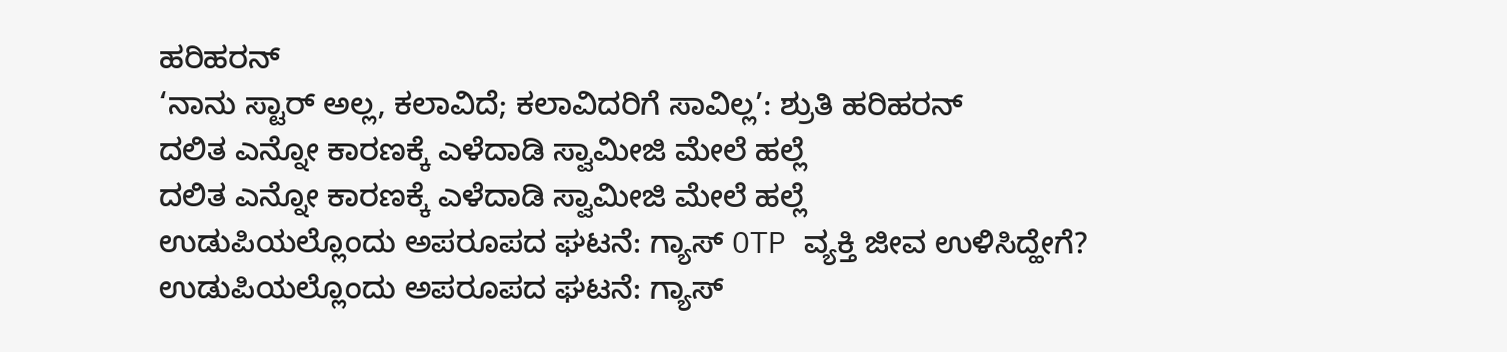ಹರಿಹರನ್
‘ನಾನು ಸ್ಟಾರ್ ಅಲ್ಲ, ಕಲಾವಿದೆ; ಕಲಾವಿದರಿಗೆ ಸಾವಿಲ್ಲ’: ಶ್ರುತಿ ಹರಿಹರನ್
ದಲಿತ ಎನ್ನೋ ಕಾರಣಕ್ಕೆ ಎಳೆದಾಡಿ ಸ್ವಾಮೀಜಿ ಮೇಲೆ ಹಲ್ಲೆ
ದಲಿತ ಎನ್ನೋ ಕಾರಣಕ್ಕೆ ಎಳೆದಾಡಿ ಸ್ವಾಮೀಜಿ ಮೇಲೆ ಹಲ್ಲೆ
ಉಡುಪಿಯಲ್ಲೊಂದು ಅಪರೂಪದ ಘಟನೆ: ಗ್ಯಾಸ್ OTP ವ್ಯಕ್ತಿ ಜೀವ ಉಳಿಸಿದ್ಹೇಗೆ?
ಉಡುಪಿಯಲ್ಲೊಂದು ಅಪರೂಪದ ಘಟನೆ: ಗ್ಯಾಸ್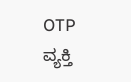OTP ವ್ಯಕ್ತಿ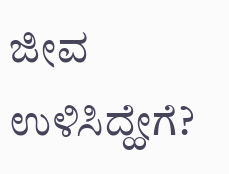ಜೀವ ಉಳಿಸಿದ್ಹೇಗೆ?